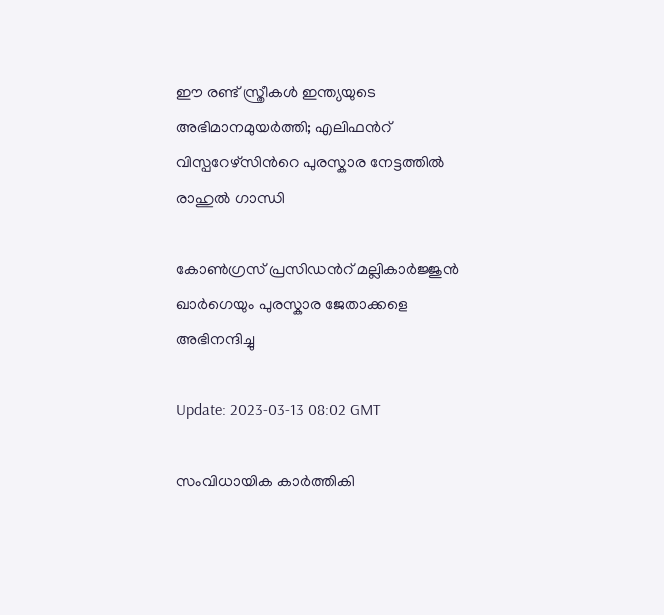ഈ രണ്ട് സ്ത്രീകള്‍ ഇന്ത്യയുടെ അഭിമാനമുയര്‍ത്തി; എലിഫന്‍റ് വിസ്പറേഴ്സിന്‍റെ പുരസ്കാര നേട്ടത്തില്‍ രാഹുല്‍ ഗാന്ധി

കോണ്‍ഗ്രസ് പ്രസിഡന്‍റ് മല്ലികാര്‍ജ്ജുന്‍ ഖാര്‍ഗെയും പുരസ്കാര ജേതാക്കളെ അഭിനന്ദിച്ചു

Update: 2023-03-13 08:02 GMT

സംവിധായിക കാര്‍ത്തികി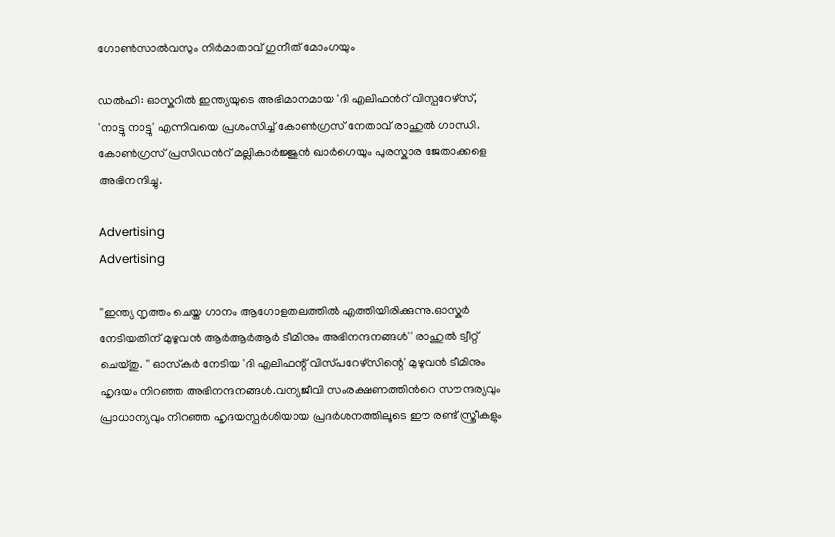ഗോണ്‍സാല്‍വസും നിര്‍മാതാവ് ഗുനീത് മോംഗയും

ഡല്‍ഹി: ഓസ്കറില്‍ ഇന്ത്യയുടെ അഭിമാനമായ 'ദി എലിഫന്‍റ് വിസ്പറേഴ്സ്, 'നാട്ടു നാട്ടു' എന്നിവയെ പ്രശംസിച്ച് കോണ്‍ഗ്രസ് നേതാവ് രാഹുല്‍ ഗാന്ധി. കോണ്‍ഗ്രസ് പ്രസിഡന്‍റ് മല്ലികാര്‍ജ്ജുന്‍ ഖാര്‍ഗെയും പുരസ്കാര ജേതാക്കളെ അഭിനന്ദിച്ചു.

Advertising
Advertising

''ഇന്ത്യ നൃത്തം ചെയ്ത ഗാനം ആഗോളതലത്തില്‍ എത്തിയിരിക്കുന്നു.ഓസ്കര്‍ നേടിയതിന് മുഴുവന്‍ ആര്‍ആര്‍ആര്‍ ടീമിനും അഭിനന്ദനങ്ങള്‍'' രാഹുല്‍ ട്വീറ്റ് ചെയ്തു. '' ഓസ്‌കർ നേടിയ 'ദി എലിഫന്റ് വിസ്‌പറേഴ്‌സിന്റെ' മുഴുവൻ ടീമിനും ഹൃദയം നിറഞ്ഞ അഭിനന്ദനങ്ങൾ.വന്യജീവി സംരക്ഷണത്തിന്‍റെ സൗന്ദര്യവും പ്രാധാന്യവും നിറഞ്ഞ ഹൃദയസ്പർശിയായ പ്രദർശനത്തിലൂടെ ഈ രണ്ട് സ്ത്രീകളും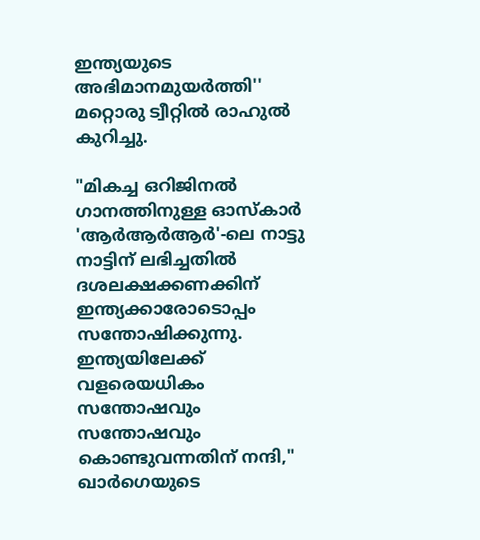ഇന്ത്യയുടെ അഭിമാനമുയര്‍ത്തി'' മറ്റൊരു ട്വീറ്റില്‍ രാഹുല്‍ കുറിച്ചു.

"മികച്ച ഒറിജിനൽ ഗാനത്തിനുള്ള ഓസ്കാർ 'ആർആർആർ'-ലെ നാട്ടു നാട്ടിന് ലഭിച്ചതില്‍ ദശലക്ഷക്കണക്കിന് ഇന്ത്യക്കാരോടൊപ്പം സന്തോഷിക്കുന്നു. ഇന്ത്യയിലേക്ക് വളരെയധികം സന്തോഷവും സന്തോഷവും കൊണ്ടുവന്നതിന് നന്ദി," ഖാര്‍ഗെയുടെ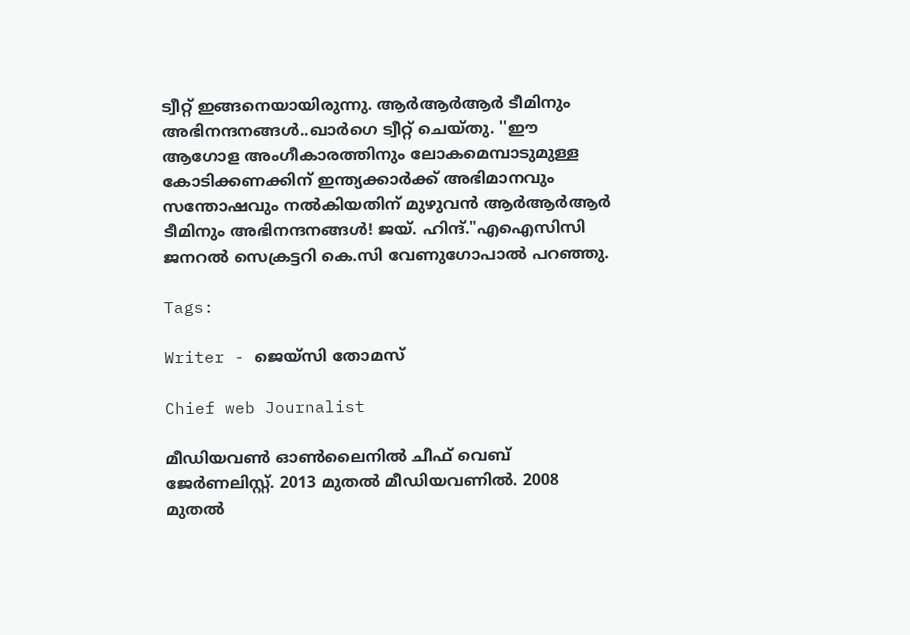ട്വീറ്റ് ഇങ്ങനെയായിരുന്നു. ആര്‍ആര്‍ആര്‍ ടീമിനും അഭിനന്ദനങ്ങള്‍..ഖാര്‍ഗെ ട്വീറ്റ് ചെയ്തു. ''ഈ ആഗോള അംഗീകാരത്തിനും ലോകമെമ്പാടുമുള്ള കോടിക്കണക്കിന് ഇന്ത്യക്കാർക്ക് അഭിമാനവും സന്തോഷവും നൽകിയതിന് മുഴുവൻ ആർആർആർ ടീമിനും അഭിനന്ദനങ്ങൾ! ജയ്. ഹിന്ദ്."എഐസിസി ജനറൽ സെക്രട്ടറി കെ.സി വേണുഗോപാൽ പറഞ്ഞു.

Tags:

Writer - ജെയ്സി തോമസ്

Chief web Journalist

മീഡിയവൺ ഓൺലൈനിൽ ചീഫ് വെബ് ജേർണലിസ്റ്റ്. 2013 മുതൽ മീഡിയവണിൽ. 2008 മുതൽ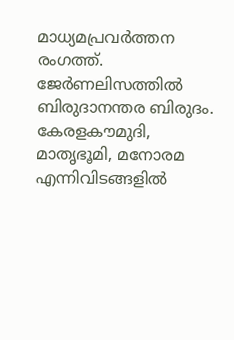മാധ്യമപ്രവർത്തന രംഗത്ത്. ജേർണലിസത്തിൽ ബിരുദാനന്തര ബിരുദം. കേരളകൗമുദി, മാതൃഭൂമി, മനോരമ എന്നിവിടങ്ങളിൽ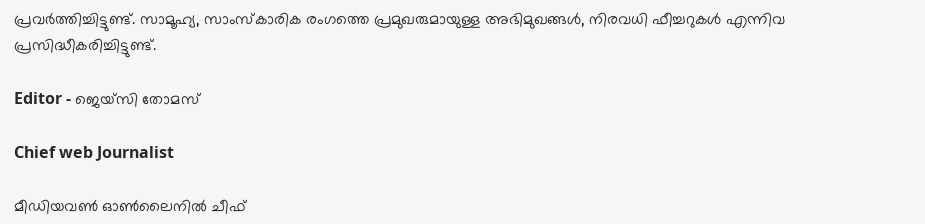പ്രവർത്തിച്ചിട്ടുണ്ട്. സാമൂഹ്യ, സാംസ്‌കാരിക രംഗത്തെ പ്രമുഖരുമായുള്ള അഭിമുഖങ്ങൾ, നിരവധി ഫീച്ചറുകൾ എന്നിവ പ്രസിദ്ധീകരിച്ചിട്ടുണ്ട്.

Editor - ജെയ്സി തോമസ്

Chief web Journalist

മീഡിയവൺ ഓൺലൈനിൽ ചീഫ്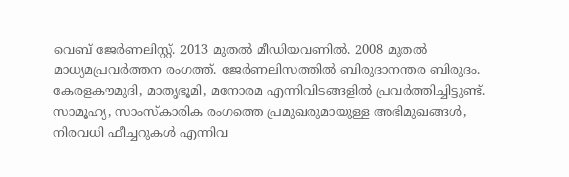വെബ് ജേർണലിസ്റ്റ്. 2013 മുതൽ മീഡിയവണിൽ. 2008 മുതൽ മാധ്യമപ്രവർത്തന രംഗത്ത്. ജേർണലിസത്തിൽ ബിരുദാനന്തര ബിരുദം. കേരളകൗമുദി, മാതൃഭൂമി, മനോരമ എന്നിവിടങ്ങളിൽ പ്രവർത്തിച്ചിട്ടുണ്ട്. സാമൂഹ്യ, സാംസ്‌കാരിക രംഗത്തെ പ്രമുഖരുമായുള്ള അഭിമുഖങ്ങൾ, നിരവധി ഫീച്ചറുകൾ എന്നിവ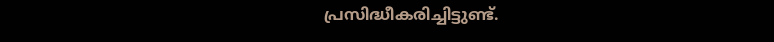പ്രസിദ്ധീകരിച്ചിട്ടുണ്ട്.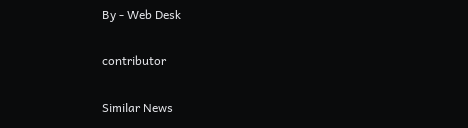By - Web Desk

contributor

Similar News